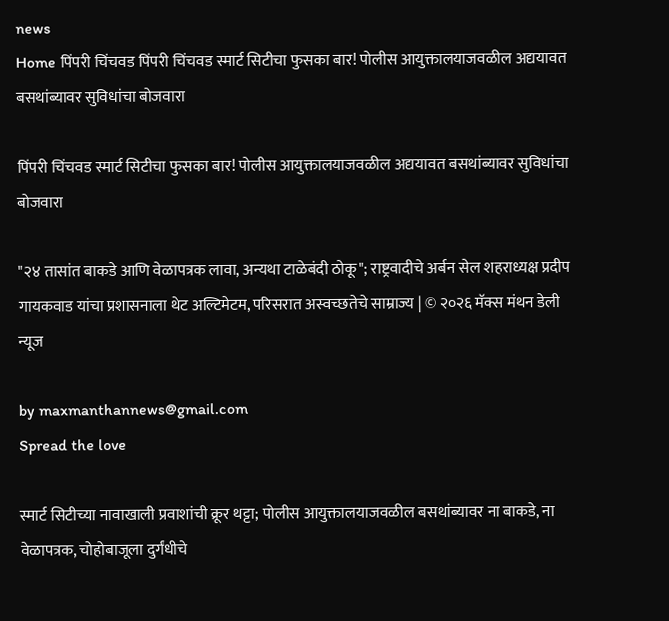news
Home पिंपरी चिंचवड पिंपरी चिंचवड स्मार्ट सिटीचा फुसका बार! पोलीस आयुक्तालयाजवळील अद्ययावत बसथांब्यावर सुविधांचा बोजवारा

पिंपरी चिंचवड स्मार्ट सिटीचा फुसका बार! पोलीस आयुक्तालयाजवळील अद्ययावत बसथांब्यावर सुविधांचा बोजवारा

"२४ तासांत बाकडे आणि वेळापत्रक लावा, अन्यथा टाळेबंदी ठोकू"; राष्ट्रवादीचे अर्बन सेल शहराध्यक्ष प्रदीप गायकवाड यांचा प्रशासनाला थेट अल्टिमेटम, परिसरात अस्वच्छतेचे साम्राज्य | © २०२६ मॅक्स मंथन डेली न्यूज

by maxmanthannews@gmail.com
Spread the love

स्मार्ट सिटीच्या नावाखाली प्रवाशांची क्रूर थट्टा; पोलीस आयुक्तालयाजवळील बसथांब्यावर ना बाकडे, ना वेळापत्रक, चोहोबाजूला दुर्गंधीचे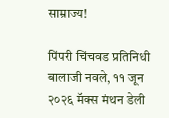साम्राज्य!

पिंपरी चिंचवड प्रतिनिधी बालाजी नवले, ११ जून २०२६ मॅक्स मंथन डेली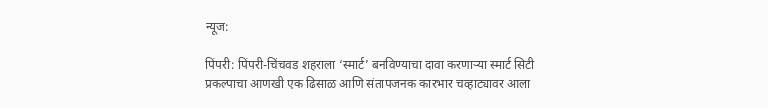न्यूज:

पिंपरी: पिंपरी-चिंचवड शहराला ‘स्मार्ट’ बनविण्याचा दावा करणाऱ्या स्मार्ट सिटी प्रकल्पाचा आणखी एक ढिसाळ आणि संतापजनक कारभार चव्हाट्यावर आला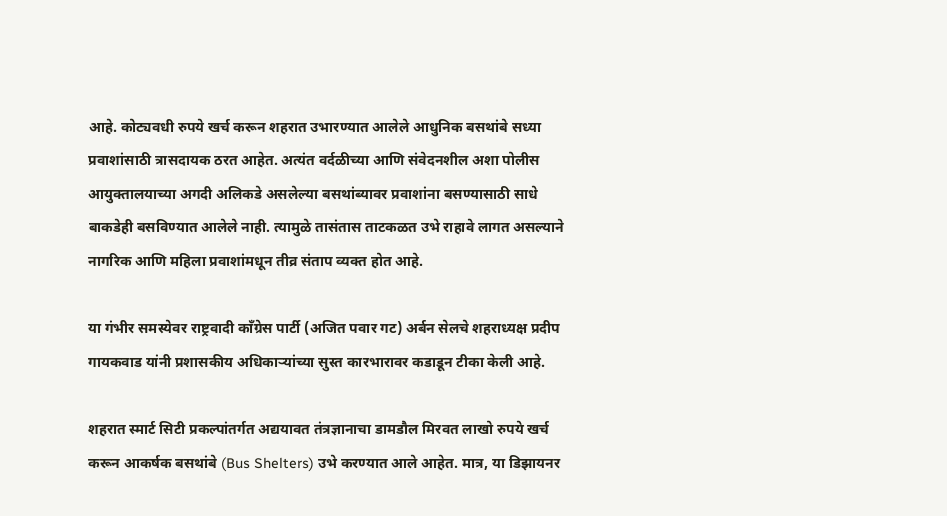आहे. कोट्यवधी रुपये खर्च करून शहरात उभारण्यात आलेले आधुनिक बसथांबे सध्या प्रवाशांसाठी त्रासदायक ठरत आहेत. अत्यंत वर्दळीच्या आणि संवेदनशील अशा पोलीस आयुक्तालयाच्या अगदी अलिकडे असलेल्या बसथांब्यावर प्रवाशांना बसण्यासाठी साधे बाकडेही बसविण्यात आलेले नाही. त्यामुळे तासंतास ताटकळत उभे राहावे लागत असल्याने नागरिक आणि महिला प्रवाशांमधून तीव्र संताप व्यक्त होत आहे.

या गंभीर समस्येवर राष्ट्रवादी काँग्रेस पार्टी (अजित पवार गट) अर्बन सेलचे शहराध्यक्ष प्रदीप गायकवाड यांनी प्रशासकीय अधिकाऱ्यांच्या सुस्त कारभारावर कडाडून टीका केली आहे.

शहरात स्मार्ट सिटी प्रकल्पांतर्गत अद्ययावत तंत्रज्ञानाचा डामडौल मिरवत लाखो रुपये खर्च करून आकर्षक बसथांबे (Bus Shelters) उभे करण्यात आले आहेत. मात्र, या डिझायनर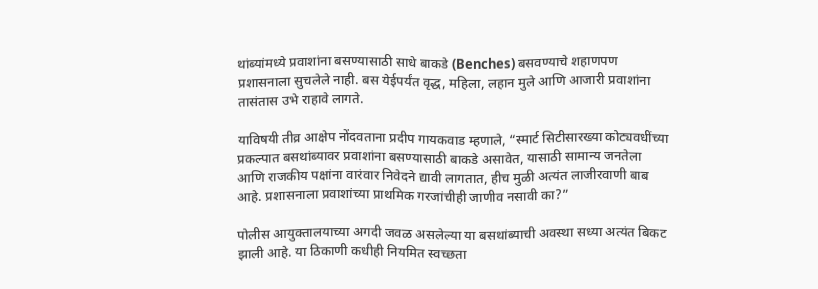थांब्यांमध्ये प्रवाशांना बसण्यासाठी साधे बाकडे (Benches) बसवण्याचे शहाणपण प्रशासनाला सुचलेले नाही. बस येईपर्यंत वृद्ध, महिला, लहान मुले आणि आजारी प्रवाशांना तासंतास उभे राहावे लागते.

याविषयी तीव्र आक्षेप नोंदवताना प्रदीप गायकवाड म्हणाले, “स्मार्ट सिटीसारख्या कोट्यवधींच्या प्रकल्पात बसथांब्यावर प्रवाशांना बसण्यासाठी बाकडे असावेत, यासाठी सामान्य जनतेला आणि राजकीय पक्षांना वारंवार निवेदने द्यावी लागतात, हीच मुळी अत्यंत लाजीरवाणी बाब आहे. प्रशासनाला प्रवाशांच्या प्राथमिक गरजांचीही जाणीव नसावी का?”

पोलीस आयुक्तालयाच्या अगदी जवळ असलेल्या या बसथांब्याची अवस्था सध्या अत्यंत बिकट झाली आहे. या ठिकाणी कधीही नियमित स्वच्छता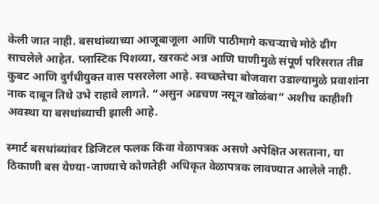केली जात नाही. बसथांब्याच्या आजूबाजूला आणि पाठीमागे कचऱ्याचे मोठे ढीग साचलेले आहेत. प्लास्टिक पिशव्या, खरकटं अन्न आणि घाणीमुळे संपूर्ण परिसरात तीव्र कुबट आणि दुर्गंधीयुक्त वास पसरलेला आहे. स्वच्छतेचा बोजवारा उडाल्यामुळे प्रवाशांना नाक दाबून तिथे उभे राहावे लागते. “असुन अडचण नसून खोळंबा” अशीच काहीशी अवस्था या बसथांब्याची झाली आहे.

स्मार्ट बसथांब्यांवर डिजिटल फलक किंवा वेळापत्रक असणे अपेक्षित असताना, या ठिकाणी बस येण्या-जाण्याचे कोणतेही अधिकृत वेळापत्रक लावण्यात आलेले नाही.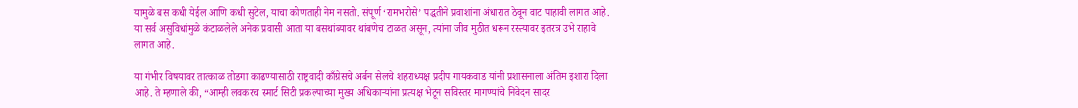यामुळे बस कधी येईल आणि कधी सुटेल, याचा कोणताही नेम नसतो. संपूर्ण ‘रामभरोसे’ पद्धतीने प्रवाशांना अंधारात ठेवून वाट पाहावी लागत आहे. या सर्व असुविधांमुळे कंटाळलेले अनेक प्रवासी आता या बसथांब्यावर थांबणेच टाळत असून, त्यांना जीव मुठीत धरून रस्त्यावर इतरत्र उभे राहावे लागत आहे.

या गंभीर विषयावर तात्काळ तोडगा काढण्यासाठी राष्ट्रवादी काँग्रेसचे अर्बन सेलचे शहराध्यक्ष प्रदीप गायकवाड यांनी प्रशासनाला अंतिम इशारा दिला आहे. ते म्हणाले की, “आम्ही लवकरच स्मार्ट सिटी प्रकल्पाच्या मुख्य अधिकाऱ्यांना प्रत्यक्ष भेटून सविस्तर मागण्यांचे निवेदन सादर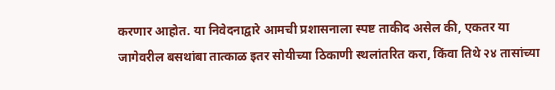करणार आहोत. या निवेदनाद्वारे आमची प्रशासनाला स्पष्ट ताकीद असेल की, एकतर या जागेवरील बसथांबा तात्काळ इतर सोयीच्या ठिकाणी स्थलांतरित करा, किंवा तिथे २४ तासांच्या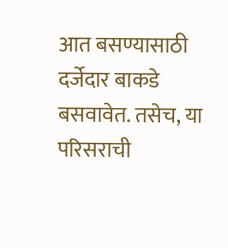आत बसण्यासाठी दर्जेदार बाकडे बसवावेत. तसेच, या परिसराची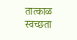तात्काळ स्वच्छता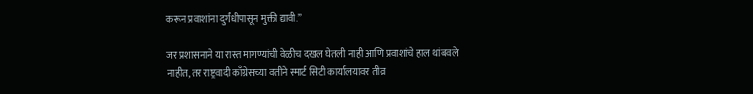करून प्रवाशांना दुर्गंधीपासून मुक्ती द्यावी.”

जर प्रशासनाने या रास्त मागण्यांची वेळीच दखल घेतली नाही आणि प्रवाशांचे हाल थांबवले नाहीत, तर राष्ट्रवादी काँग्रेसच्या वतीने स्मार्ट सिटी कार्यालयावर तीव्र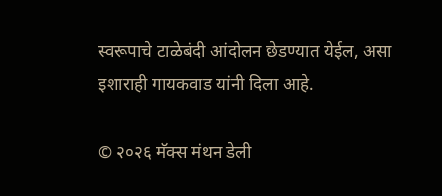स्वरूपाचे टाळेबंदी आंदोलन छेडण्यात येईल, असा इशाराही गायकवाड यांनी दिला आहे.

© २०२६ मॅक्स मंथन डेली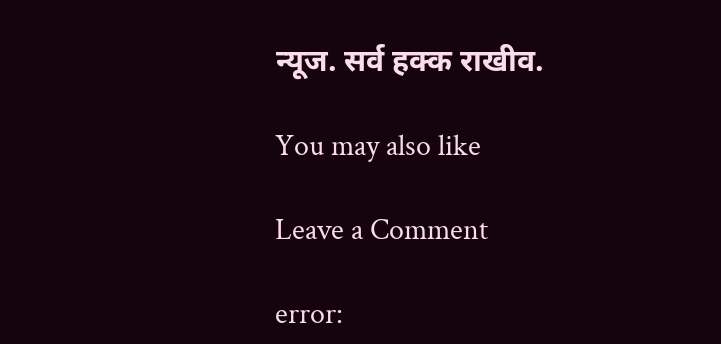न्यूज. सर्व हक्क राखीव.

You may also like

Leave a Comment

error: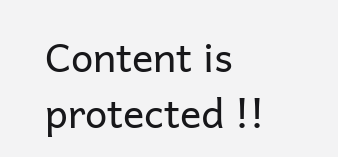Content is protected !!